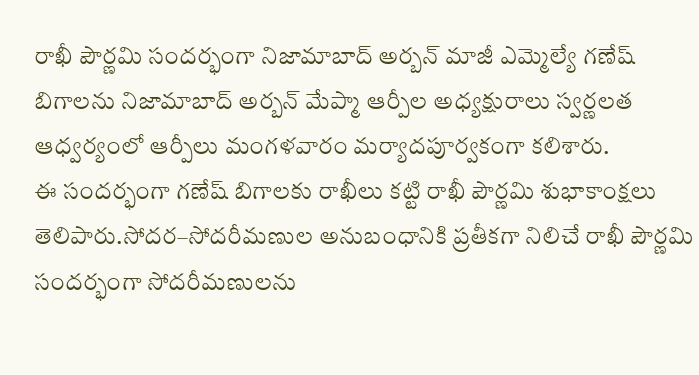రాఖీ పౌర్ణమి సందర్భంగా నిజామాబాద్ అర్బన్ మాజీ ఎమ్మెల్యే గణేష్ బిగాలను నిజామాబాద్ అర్బన్ మేప్మా ఆర్పీల అధ్యక్షురాలు స్వర్ణలత ఆధ్వర్యంలో ఆర్పీలు మంగళవారం మర్యాదపూర్వకంగా కలిశారు.
ఈ సందర్భంగా గణేష్ బిగాలకు రాఖీలు కట్టి రాఖీ పౌర్ణమి శుభాకాంక్షలు తెలిపారు.సోదర–సోదరీమణుల అనుబంధానికి ప్రతీకగా నిలిచే రాఖీ పౌర్ణమి సందర్భంగా సోదరీమణులను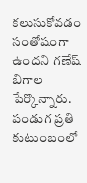కలుసుకోవడం సంతోషంగా ఉందని గణేష్ బిగాల పేర్కొన్నారు.
పండుగ ప్రతి కుటుంబంలో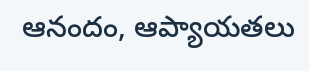ఆనందం, ఆప్యాయతలు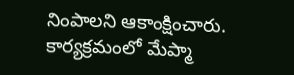నింపాలని ఆకాంక్షించారు. కార్యక్రమంలో మేప్మా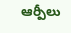ఆర్పీలు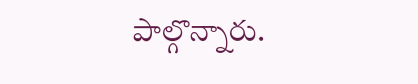పాల్గొన్నారు.